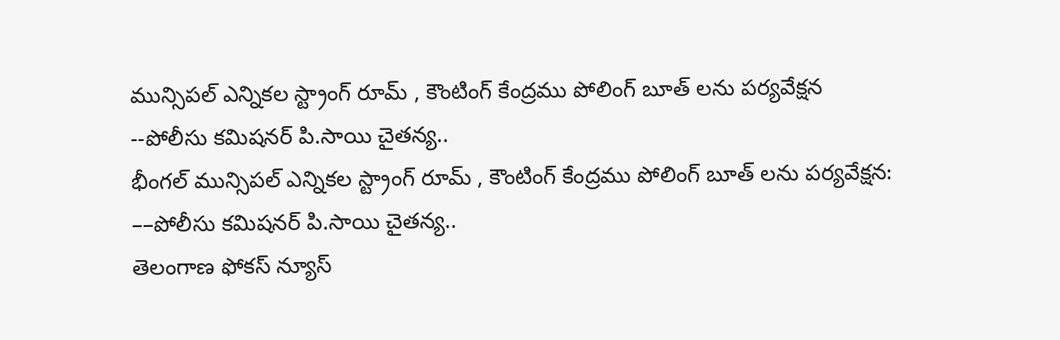మున్సిపల్ ఎన్నికల స్ట్రాంగ్ రూమ్ , కౌంటింగ్ కేంద్రము పోలింగ్ బూత్ లను పర్యవేక్షన
--పోలీసు కమిషనర్ పి.సాయి చైతన్య..
భీంగల్ మున్సిపల్ ఎన్నికల స్ట్రాంగ్ రూమ్ , కౌంటింగ్ కేంద్రము పోలింగ్ బూత్ లను పర్యవేక్షన:
––పోలీసు కమిషనర్ పి.సాయి చైతన్య..
తెలంగాణ ఫోకస్ న్యూస్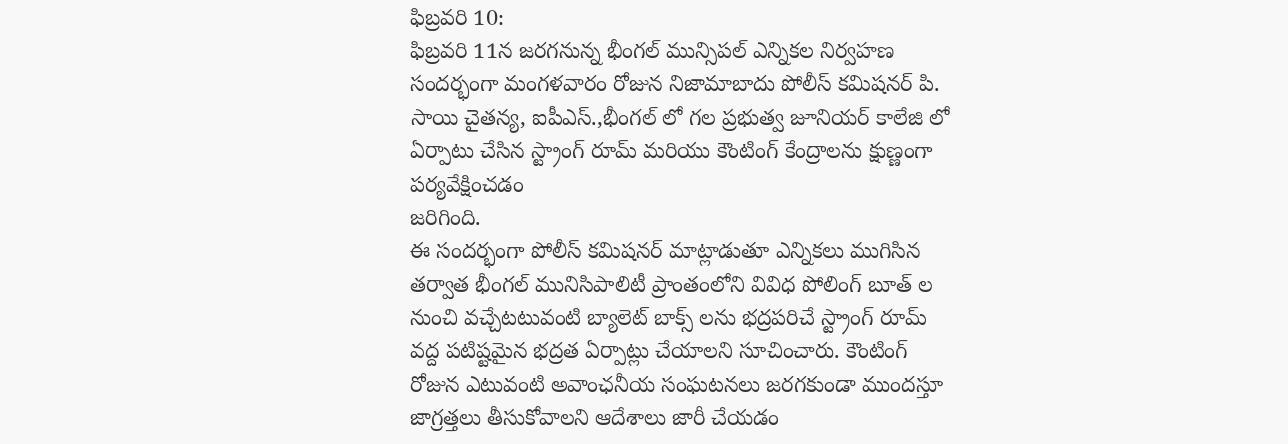ఫిబ్రవరి 10:
ఫిబ్రవరి 11న జరగనున్న భీంగల్ మున్సిపల్ ఎన్నికల నిర్వహణ సందర్భంగా మంగళవారం రోజున నిజామాబాదు పోలీస్ కమిషనర్ పి. సాయి చైతన్య, ఐపీఎస్.,భీంగల్ లో గల ప్రభుత్వ జూనియర్ కాలేజి లో ఏర్పాటు చేసిన స్ట్రాంగ్ రూమ్ మరియు కౌంటింగ్ కేంద్రాలను క్షుణ్ణంగా పర్యవేక్షించడం
జరిగింది.
ఈ సందర్భంగా పోలీస్ కమిషనర్ మాట్లాడుతూ ఎన్నికలు ముగిసిన తర్వాత భీంగల్ మునిసిపాలిటీ ప్రాంతంలోని వివిధ పోలింగ్ బూత్ ల నుంచి వచ్చేటటువంటి బ్యాలెట్ బాక్స్ లను భద్రపరిచే స్ట్రాంగ్ రూమ్ వద్ద పటిష్టమైన భద్రత ఏర్పాట్లు చేయాలని సూచించారు. కౌంటింగ్ రోజున ఎటువంటి అవాంఛనీయ సంఘటనలు జరగకుండా ముందస్తూ జాగ్రత్తలు తీసుకోవాలని ఆదేశాలు జారీ చేయడం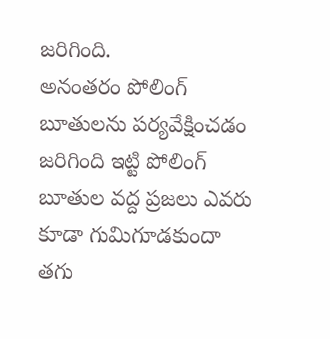జరిగింది.
అనంతరం పోలింగ్ బూతులను పర్యవేక్షించడం జరిగింది ఇట్టి పోలింగ్ బూతుల వద్ద ప్రజలు ఎవరు కూడా గుమిగూడకుందా తగు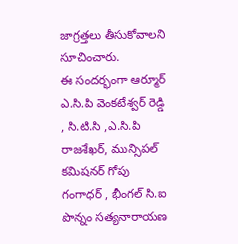జాగ్రత్తలు తీసుకోవాలని సూచించారు.
ఈ సందర్భంగా ఆర్మూర్ ఎ.సి.పి వెంకటేశ్వర్ రెడ్డి , సి.టి.సి ,ఎ.సి.పి రాజశేఖర్, మున్సిపల్ కమిషనర్ గోపు గంగాధర్ , భీంగల్ సి.ఐ పొన్నం సత్యనారాయణ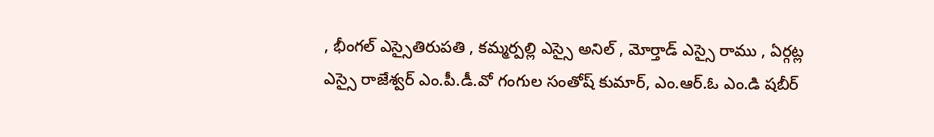, భీంగల్ ఎస్సైతిరుపతి , కమ్మర్పల్లి ఎస్సై అనిల్ , మోర్తాడ్ ఎస్సై రాము , ఏర్గట్ల ఎస్సై రాజేశ్వర్ ఎం.పీ.డీ.వో గంగుల సంతోష్ కుమార్, ఎం.ఆర్.ఓ ఎం.డి షబీర్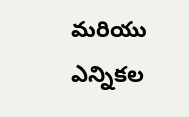మరియు ఎన్నికల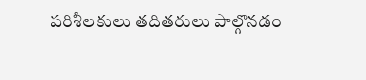పరిశీలకులు తదితరులు పాల్గొనడం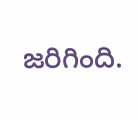జరిగింది.